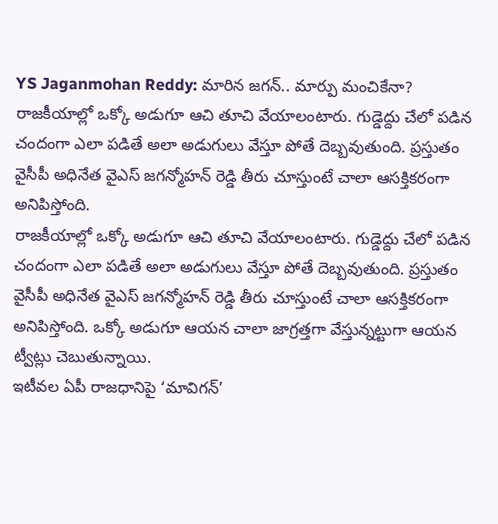YS Jaganmohan Reddy: మారిన జగన్.. మార్పు మంచికేనా?
రాజకీయాల్లో ఒక్కో అడుగూ ఆచి తూచి వేయాలంటారు. గుడ్డెద్దు చేలో పడిన చందంగా ఎలా పడితే అలా అడుగులు వేస్తూ పోతే దెబ్బవుతుంది. ప్రస్తుతం వైసీపీ అధినేత వైఎస్ జగన్మోహన్ రెడ్డి తీరు చూస్తుంటే చాలా ఆసక్తికరంగా అనిపిస్తోంది.
రాజకీయాల్లో ఒక్కో అడుగూ ఆచి తూచి వేయాలంటారు. గుడ్డెద్దు చేలో పడిన చందంగా ఎలా పడితే అలా అడుగులు వేస్తూ పోతే దెబ్బవుతుంది. ప్రస్తుతం వైసీపీ అధినేత వైఎస్ జగన్మోహన్ రెడ్డి తీరు చూస్తుంటే చాలా ఆసక్తికరంగా అనిపిస్తోంది. ఒక్కో అడుగూ ఆయన చాలా జాగ్రత్తగా వేస్తున్నట్టుగా ఆయన ట్వీట్లు చెబుతున్నాయి.
ఇటీవల ఏపీ రాజధానిపై ‘మావిగన్’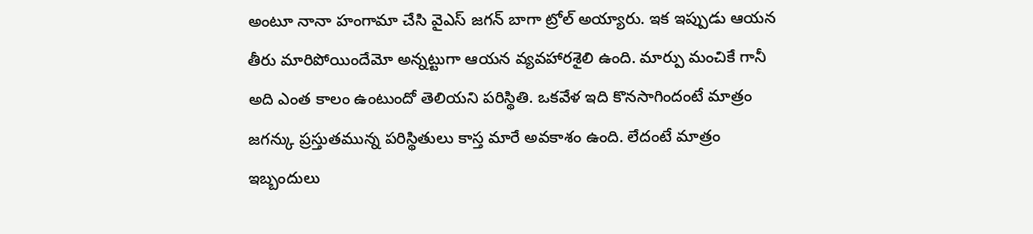అంటూ నానా హంగామా చేసి వైఎస్ జగన్ బాగా ట్రోల్ అయ్యారు. ఇక ఇప్పుడు ఆయన తీరు మారిపోయిందేమో అన్నట్టుగా ఆయన వ్యవహారశైలి ఉంది. మార్పు మంచికే గానీ అది ఎంత కాలం ఉంటుందో తెలియని పరిస్థితి. ఒకవేళ ఇది కొనసాగిందంటే మాత్రం జగన్కు ప్రస్తుతమున్న పరిస్థితులు కాస్త మారే అవకాశం ఉంది. లేదంటే మాత్రం ఇబ్బందులు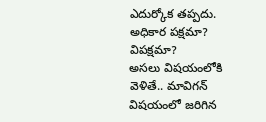ఎదుర్కోక తప్పదు.
అధికార పక్షమా? విపక్షమా?
అసలు విషయంలోకి వెళితే.. మావిగన్ విషయంలో జరిగిన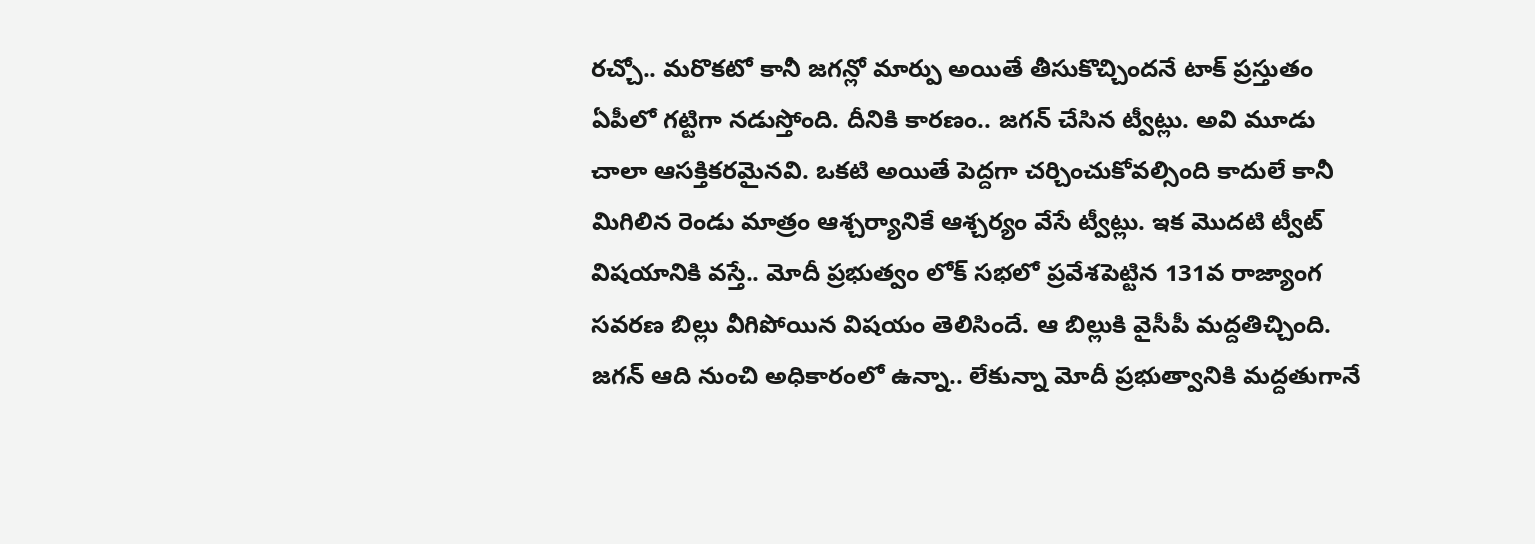రచ్చో.. మరొకటో కానీ జగన్లో మార్పు అయితే తీసుకొచ్చిందనే టాక్ ప్రస్తుతం ఏపీలో గట్టిగా నడుస్తోంది. దీనికి కారణం.. జగన్ చేసిన ట్వీట్లు. అవి మూడు చాలా ఆసక్తికరమైనవి. ఒకటి అయితే పెద్దగా చర్చించుకోవల్సింది కాదులే కానీ మిగిలిన రెండు మాత్రం ఆశ్చర్యానికే ఆశ్చర్యం వేసే ట్వీట్లు. ఇక మొదటి ట్వీట్ విషయానికి వస్తే.. మోదీ ప్రభుత్వం లోక్ సభలో ప్రవేశపెట్టిన 131వ రాజ్యాంగ సవరణ బిల్లు వీగిపోయిన విషయం తెలిసిందే. ఆ బిల్లుకి వైసీపీ మద్దతిచ్చింది. జగన్ ఆది నుంచి అధికారంలో ఉన్నా.. లేకున్నా మోదీ ప్రభుత్వానికి మద్దతుగానే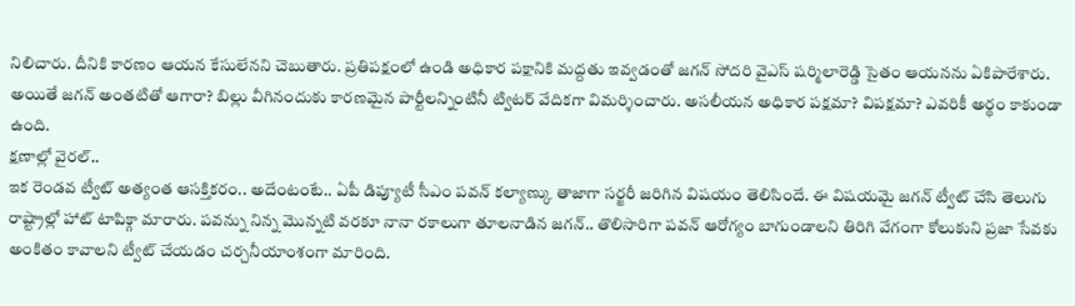నిలిచారు. దీనికి కారణం ఆయన కేసులేనని చెబుతారు. ప్రతిపక్షంలో ఉండి అధికార పక్షానికి మద్దతు ఇవ్వడంతో జగన్ సోదరి వైఎస్ షర్మిలారెడ్డి సైతం ఆయనను ఏకిపారేశారు. అయితే జగన్ అంతటితో ఆగారా? బిల్లు వీగినందుకు కారణమైన పార్టీలన్నింటినీ ట్విటర్ వేదికగా విమర్శించారు. అసలీయన అధికార పక్షమా? విపక్షమా? ఎవరికీ అర్థం కాకుండా ఉంది.
క్షణాల్లో వైరల్..
ఇక రెండవ ట్వీట్ అత్యంత ఆసక్తికరం.. అదేంటంటే.. ఏపీ డిప్యూటీ సీఎం పవన్ కల్యాణ్కు తాజాగా సర్జరీ జరిగిన విషయం తెలిసిందే. ఈ విషయమై జగన్ ట్వీట్ చేసి తెలుగు రాష్ట్రాల్లో హాట్ టాపిక్గా మారారు. పవన్ను నిన్న మొన్నటి వరకూ నానా రకాలుగా తూలనాడిన జగన్.. తొలిసారిగా పవన్ ఆరోగ్యం బాగుండాలని తిరిగి వేగంగా కోలుకుని ప్రజా సేవకు అంకితం కావాలని ట్వీట్ చేయడం చర్చనీయాంశంగా మారింది.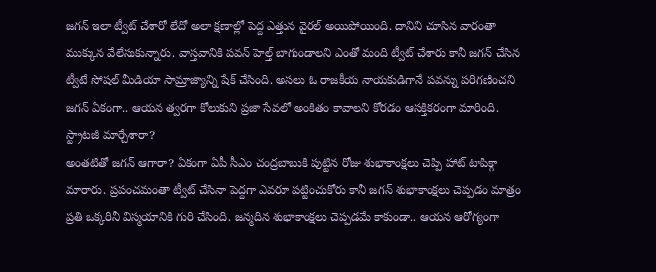జగన్ ఇలా ట్వీట్ చేశారో లేదో అలా క్షణాల్లో పెద్ద ఎత్తున వైరల్ అయిపోయింది. దానిని చూసిన వారంతా ముక్కున వేలేసుకున్నారు. వాస్తవానికి పవన్ హెల్త్ బాగుండాలని ఎంతో మంది ట్వీట్ చేశారు కానీ జగన్ చేసిన ట్వీటే సోషల్ మీడియా సామ్రాజ్యాన్ని షేక్ చేసింది. అసలు ఓ రాజకీయ నాయకుడిగానే పవన్ను పరిగణించని జగన్ ఏకంగా.. ఆయన త్వరగా కోలుకుని ప్రజా సేవలో అంకితం కావాలని కోరడం ఆసక్తికరంగా మారింది.
స్ట్రాటజీ మార్చేశారా?
అంతటితో జగన్ ఆగారా? ఏకంగా ఏపీ సీఎం చంద్రబాబుకి పుట్టిన రోజు శుభాకాంక్షలు చెప్పి హాట్ టాపిక్గా మారారు. ప్రపంచమంతా ట్వీట్ చేసినా పెద్దగా ఎవరూ పట్టించుకోరు కానీ జగన్ శుభాకాంక్షలు చెప్పడం మాత్రం ప్రతి ఒక్కరినీ విస్మయానికి గురి చేసింది. జన్మదిన శుభాకాంక్షలు చెప్పడమే కాకుండా.. ఆయన ఆరోగ్యంగా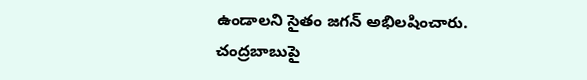ఉండాలని సైతం జగన్ అభిలషించారు. చంద్రబాబుపై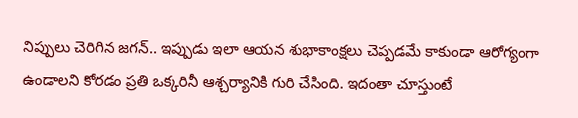నిప్పులు చెరిగిన జగన్.. ఇప్పుడు ఇలా ఆయన శుభాకాంక్షలు చెప్పడమే కాకుండా ఆరోగ్యంగా ఉండాలని కోరడం ప్రతి ఒక్కరినీ ఆశ్చర్యానికి గురి చేసింది. ఇదంతా చూస్తుంటే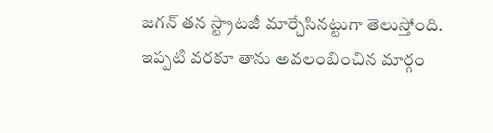జగన్ తన స్ట్రాటజీ మార్చేసినట్టుగా తెలుస్తోంది. ఇప్పటి వరకూ తాను అవలంబించిన మార్గం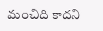మంచిది కాదని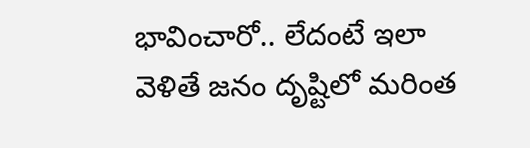భావించారో.. లేదంటే ఇలా వెళితే జనం దృష్టిలో మరింత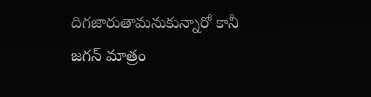దిగజారుతామనుకున్నారో కానీ జగన్ మాత్రం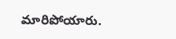మారిపోయారు.